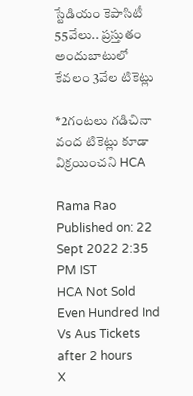స్టేడియం కెపాసిటీ 55వేలు.. ప్రస్తుతం అందుబాటులో కేవలం 3వేల టికెట్లు

*2గంటలు గడిచినా వంద టికెట్లు కూడా విక్రయించని HCA

Rama Rao
Published on: 22 Sept 2022 2:35 PM IST
HCA Not Sold Even Hundred Ind Vs Aus Tickets after 2 hours
X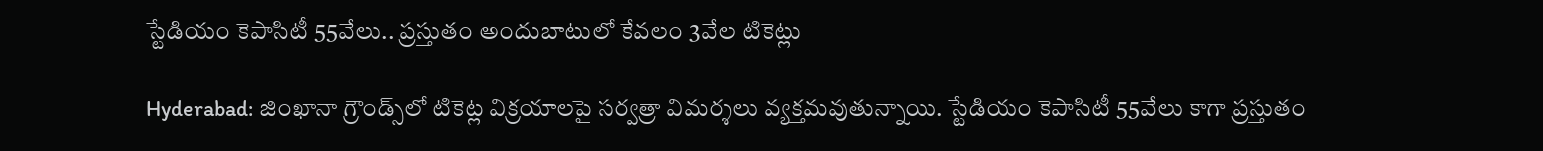స్టేడియం కెపాసిటీ 55వేలు.. ప్రస్తుతం అందుబాటులో కేవలం 3వేల టికెట్లు

Hyderabad: జింఖానా గ్రౌండ్స్‌లో టికెట్ల విక్రయాలపై సర్వత్రా విమర్శలు వ్యక్తమవుతున్నాయి. స్టేడియం కెపాసిటీ 55వేలు కాగా ప్రస్తుతం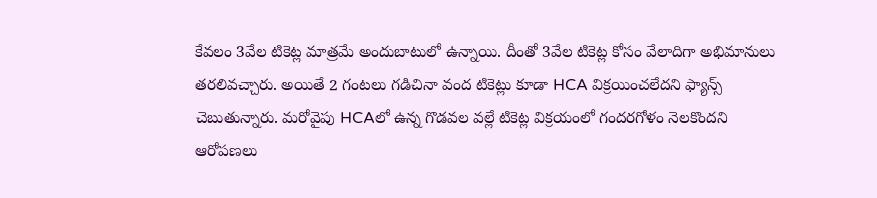కేవలం 3వేల టికెట్ల మాత్రమే అందుబాటులో ఉన్నాయి. దీంతో 3వేల టికెట్ల కోసం వేలాదిగా అభిమానులు తరలివచ్చారు. అయితే 2 గంటలు గడిచినా వంద టికెట్లు కూడా HCA విక్రయించలేదని ఫ్యాన్స్ చెబుతున్నారు. మరోవైపు HCAలో ఉన్న గొడవల వల్లే టికెట్ల విక్రయంలో గందరగోళం నెలకొందని ఆరోపణలు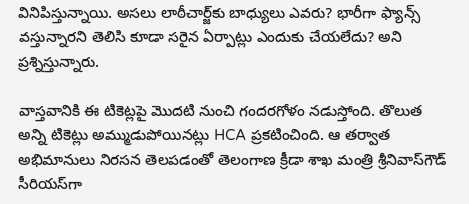వినిపిస్తున్నాయి. అసలు లాఠీచార్జ్‌కు బాధ్యులు ఎవరు? భారీగా ఫ్యాన్స్ వస్తున్నారని తెలిసి కూడా సరైన ఏర్పాట్లు ఎందుకు చేయలేదు? అని ప్రశ్నిస్తున్నారు.

వాస్తవానికి ఈ టికెట్లపై మొదటి నుంచి గందరగోళం నడుస్తోంది. తొలుత అన్ని టికెట్లు అమ్ముడుపోయినట్లు HCA ప్రకటించింది. ఆ తర్వాత అభిమానులు నిరసన తెలపడంతో తెలంగాణ క్రీడా శాఖ మంత్రి శ్రీనివాస్‌గౌడ్ సీరియస్‌గా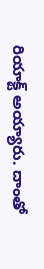రియాక్ట్ అయ్యారు. దాంతో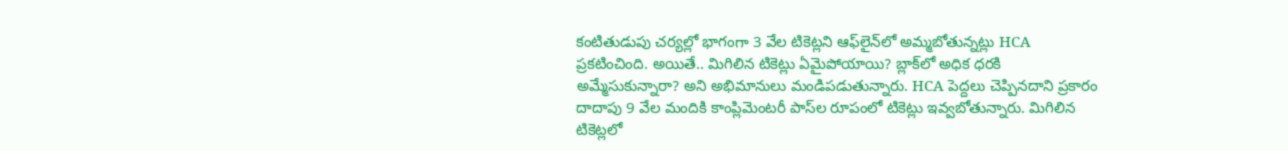కంటితుడుపు చర్యల్లో భాగంగా 3 వేల టికెట్లని ఆఫ్‌లైన్‌లో అమ్మబోతున్నట్లు HCA ప్రకటించింది. అయితే.. మిగిలిన టికెట్లు ఏమైపోయాయి? బ్లాక్‌లో అధిక ధరకి అమ్మేసుకున్నారా? అని అభిమానులు మండిపడుతున్నారు. HCA పెద్దలు చెప్పినదాని ప్రకారం దాదాపు 9 వేల మందికి కాంప్లిమెంటరీ పాస్‌ల రూపంలో టికెట్లు ఇవ్వబోతున్నారు. మిగిలిన టికెట్లలో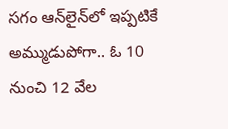సగం ఆన్‌లైన్‌లో ఇప్పటికే అమ్ముడుపోగా.. ఓ 10 నుంచి 12 వేల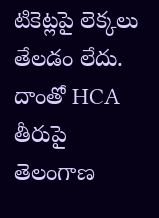టికెట్లపై లెక్కలు తేలడం లేదు. దాంతో HCA తీరుపై తెలంగాణ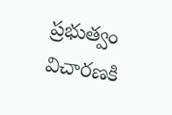ప్రభుత్వం విచారణకి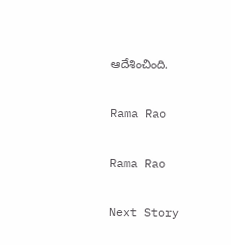ఆదేశించింది.

Rama Rao

Rama Rao

Next Story